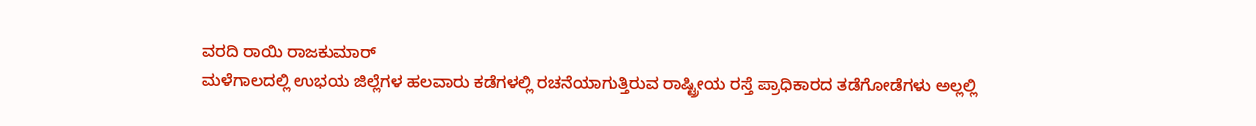ವರದಿ ರಾಯಿ ರಾಜಕುಮಾರ್
ಮಳೆಗಾಲದಲ್ಲಿ ಉಭಯ ಜಿಲ್ಲೆಗಳ ಹಲವಾರು ಕಡೆಗಳಲ್ಲಿ ರಚನೆಯಾಗುತ್ತಿರುವ ರಾಷ್ಟ್ರೀಯ ರಸ್ತೆ ಪ್ರಾಧಿಕಾರದ ತಡೆಗೋಡೆಗಳು ಅಲ್ಲಲ್ಲಿ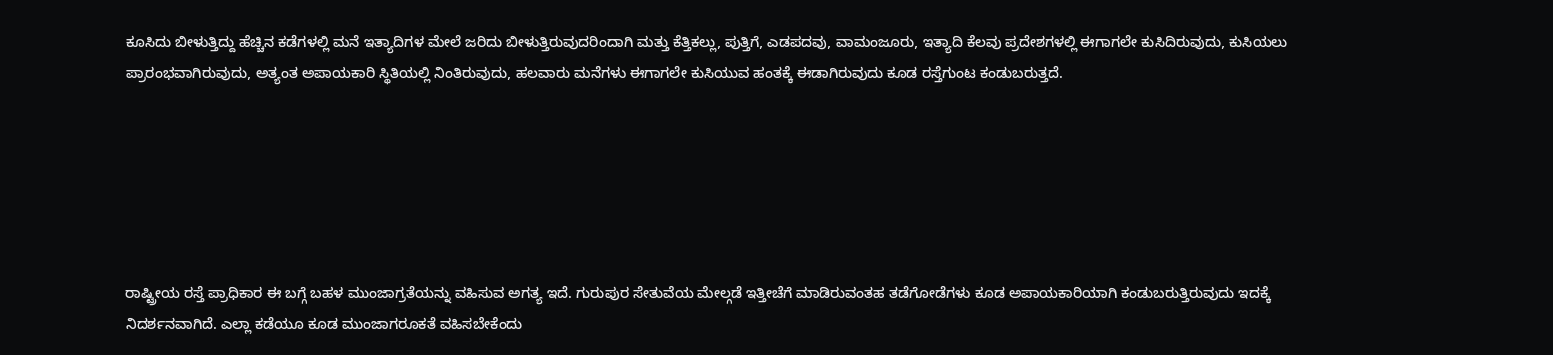ಕೂಸಿದು ಬೀಳುತ್ತಿದ್ದು ಹೆಚ್ಚಿನ ಕಡೆಗಳಲ್ಲಿ ಮನೆ ಇತ್ಯಾದಿಗಳ ಮೇಲೆ ಜರಿದು ಬೀಳುತ್ತಿರುವುದರಿಂದಾಗಿ ಮತ್ತು ಕೆತ್ತಿಕಲ್ಲು, ಪುತ್ತಿಗೆ, ಎಡಪದವು, ವಾಮಂಜೂರು, ಇತ್ಯಾದಿ ಕೆಲವು ಪ್ರದೇಶಗಳಲ್ಲಿ ಈಗಾಗಲೇ ಕುಸಿದಿರುವುದು, ಕುಸಿಯಲು ಪ್ರಾರಂಭವಾಗಿರುವುದು, ಅತ್ಯಂತ ಅಪಾಯಕಾರಿ ಸ್ಥಿತಿಯಲ್ಲಿ ನಿಂತಿರುವುದು, ಹಲವಾರು ಮನೆಗಳು ಈಗಾಗಲೇ ಕುಸಿಯುವ ಹಂತಕ್ಕೆ ಈಡಾಗಿರುವುದು ಕೂಡ ರಸ್ತೆಗುಂಟ ಕಂಡುಬರುತ್ತದೆ.






ರಾಷ್ಟ್ರೀಯ ರಸ್ತೆ ಪ್ರಾಧಿಕಾರ ಈ ಬಗ್ಗೆ ಬಹಳ ಮುಂಜಾಗ್ರತೆಯನ್ನು ವಹಿಸುವ ಅಗತ್ಯ ಇದೆ. ಗುರುಪುರ ಸೇತುವೆಯ ಮೇಲ್ಗಡೆ ಇತ್ತೀಚೆಗೆ ಮಾಡಿರುವಂತಹ ತಡೆಗೋಡೆಗಳು ಕೂಡ ಅಪಾಯಕಾರಿಯಾಗಿ ಕಂಡುಬರುತ್ತಿರುವುದು ಇದಕ್ಕೆ ನಿದರ್ಶನವಾಗಿದೆ. ಎಲ್ಲಾ ಕಡೆಯೂ ಕೂಡ ಮುಂಜಾಗರೂಕತೆ ವಹಿಸಬೇಕೆಂದು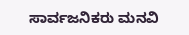ಸಾರ್ವಜನಿಕರು ಮನವಿ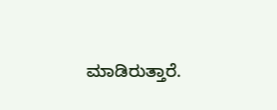ಮಾಡಿರುತ್ತಾರೆ.